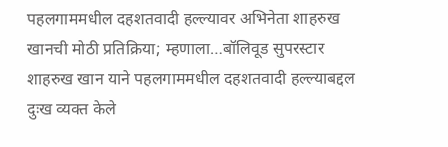पहलगाममधील दहशतवादी हल्ल्यावर अभिनेता शाहरुख खानची मोठी प्रतिक्रिया; म्हणाला…बॉलिवूड सुपरस्टार शाहरुख खान याने पहलगाममधील दहशतवादी हल्ल्याबद्दल दुःख व्यक्त केले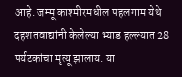आहे. जम्मू काश्मीरमधील पहलगाम येथे दहशतवाद्यांनी केलेल्या भ्याड हल्ल्यात 28 पर्यटकांचा मृत्यू झालाय. या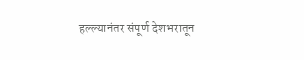हल्ल्यानंतर संपूर्ण देशभरातून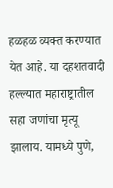हळहळ व्यक्त करण्यात येत आहे. या दहशतवादी हल्ल्यात महाराष्ट्रातील सहा जणांचा मृत्यू झालाय. यामध्ये पुणे,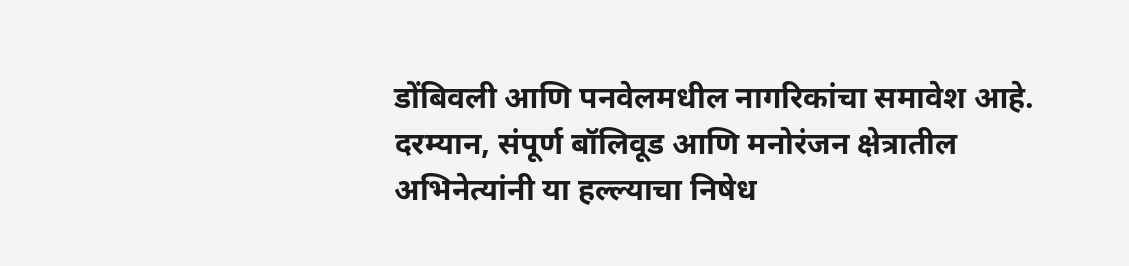डोंबिवली आणि पनवेलमधील नागरिकांचा समावेश आहे. दरम्यान, संपूर्ण बॉलिवूड आणि मनोरंजन क्षेत्रातील अभिनेत्यांनी या हल्ल्याचा निषेध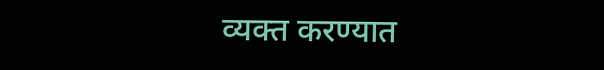व्यक्त करण्यात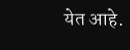येत आहे.